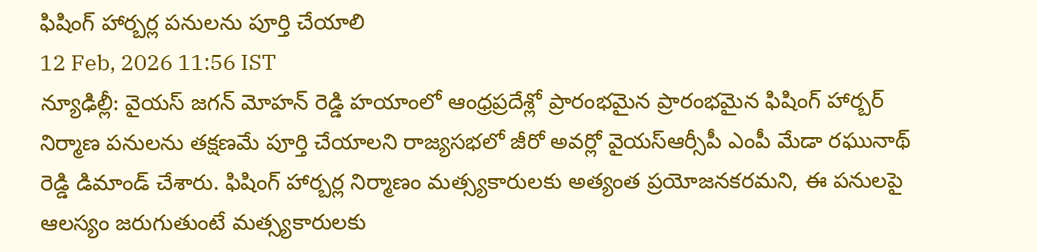ఫిషింగ్ హార్బర్ల పనులను పూర్తి చేయాలి
12 Feb, 2026 11:56 IST
న్యూఢిల్లీ: వైయస్ జగన్ మోహన్ రెడ్డి హయాంలో ఆంధ్రప్రదేశ్లో ప్రారంభమైన ప్రారంభమైన ఫిషింగ్ హార్బర్ నిర్మాణ పనులను తక్షణమే పూర్తి చేయాలని రాజ్యసభలో జీరో అవర్లో వైయస్ఆర్సీపీ ఎంపీ మేడా రఘునాథ్ రెడ్డి డిమాండ్ చేశారు. ఫిషింగ్ హార్బర్ల నిర్మాణం మత్స్యకారులకు అత్యంత ప్రయోజనకరమని, ఈ పనులపై ఆలస్యం జరుగుతుంటే మత్స్యకారులకు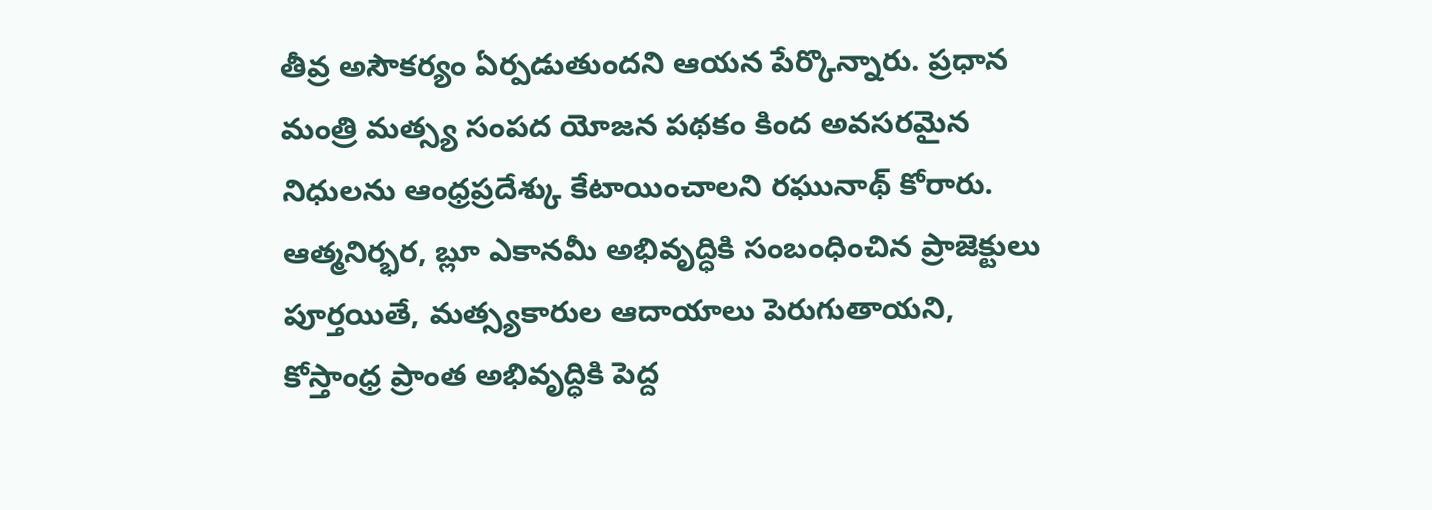తీవ్ర అసౌకర్యం ఏర్పడుతుందని ఆయన పేర్కొన్నారు. ప్రధాన మంత్రి మత్స్య సంపద యోజన పథకం కింద అవసరమైన నిధులను ఆంధ్రప్రదేశ్కు కేటాయించాలని రఘునాథ్ కోరారు. ఆత్మనిర్భర, బ్లూ ఎకానమీ అభివృద్ధికి సంబంధించిన ప్రాజెక్టులు పూర్తయితే, మత్స్యకారుల ఆదాయాలు పెరుగుతాయని, కోస్తాంధ్ర ప్రాంత అభివృద్ధికి పెద్ద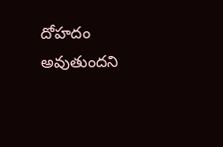దోహదం అవుతుందని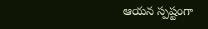ఆయన స్పష్టంగా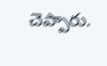చెప్పారు.